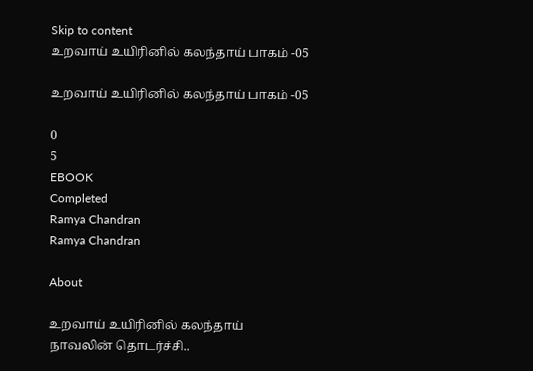Skip to content
உறவாய் உயிரினில் கலந்தாய் பாகம் -05

உறவாய் உயிரினில் கலந்தாய் பாகம் -05

0
5
EBOOK
Completed
Ramya Chandran
Ramya Chandran

About

உறவாய் உயிரினில் கலந்தாய் நாவலின் தொடர்ச்சி..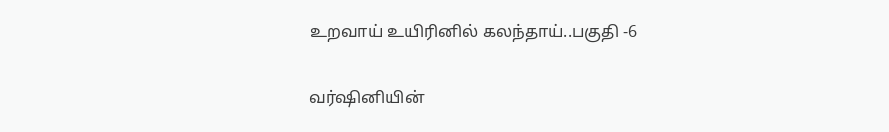உறவாய் உயிரினில் கலந்தாய்..பகுதி -6

வர்ஷினியின்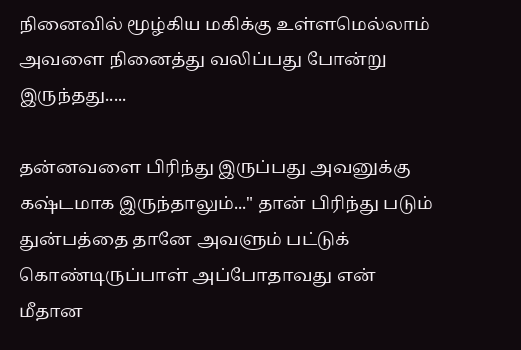நினைவில் மூழ்கிய மகிக்கு உள்ளமெல்லாம் அவளை நினைத்து வலிப்பது போன்று இருந்தது.....

தன்னவளை பிரிந்து இருப்பது அவனுக்கு கஷ்டமாக இருந்தாலும்..." தான் பிரிந்து படும் துன்பத்தை தானே அவளும் பட்டுக் கொண்டிருப்பாள் அப்போதாவது என் மீதான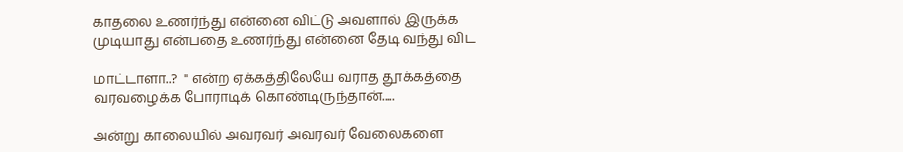காதலை உணர்ந்து என்னை விட்டு அவளால் இருக்க முடியாது என்பதை உணர்ந்து என்னை தேடி வந்து விட

மாட்டாளா..?  " என்ற ஏக்கத்திலேயே வராத தூக்கத்தை வரவழைக்க போராடிக் கொண்டிருந்தான்.....

அன்று காலையில் அவரவர் அவரவர் வேலைகளை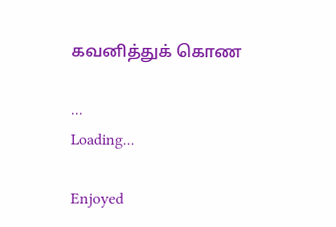கவனித்துக் கொண

...
Loading...

Enjoyed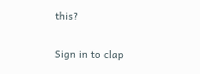this?

Sign in to clap